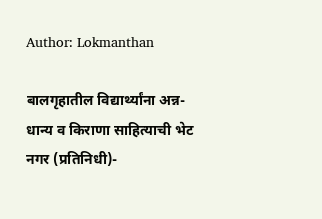Author: Lokmanthan

बालगृहातील विद्यार्थ्यांना अन्न-धान्य व किराणा साहित्याची भेट
नगर (प्रतिनिधी)-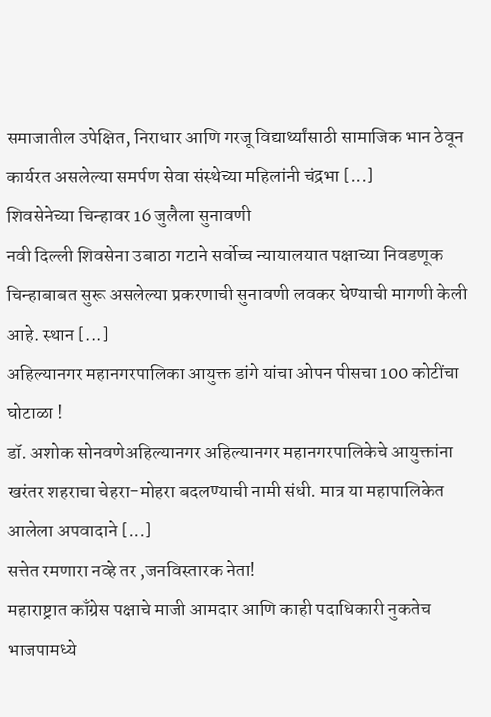समाजातील उपेक्षित, निराधार आणि गरजू विद्यार्थ्यांसाठी सामाजिक भान ठेवून कार्यरत असलेल्या समर्पण सेवा संस्थेच्या महिलांनी चंद्रभा [...]
शिवसेनेच्या चिन्हावर 16 जुलैला सुनावणी
नवी दिल्ली शिवसेना उबाठा गटाने सर्वोच्च न्यायालयात पक्षाच्या निवडणूक चिन्हाबाबत सुरू असलेल्या प्रकरणाची सुनावणी लवकर घेण्याची मागणी केली आहे. स्थान [...]
अहिल्यानगर महानगरपालिका आयुक्त डांगे यांचा ओपन पीसचा 100 कोटींचा घोटाळा !
डॉ. अशोक सोनवणेअहिल्यानगर अहिल्यानगर महानगरपालिकेचे आयुक्तांना खरंतर शहराचा चेहरा-मोहरा बदलण्याची नामी संधी. मात्र या महापालिकेत आलेला अपवादाने [...]
सत्तेत रमणारा नव्हे तर ,जनविस्तारक नेता!
महाराष्ट्रात काँग्रेस पक्षाचे माजी आमदार आणि काही पदाधिकारी नुकतेच भाजपामध्ये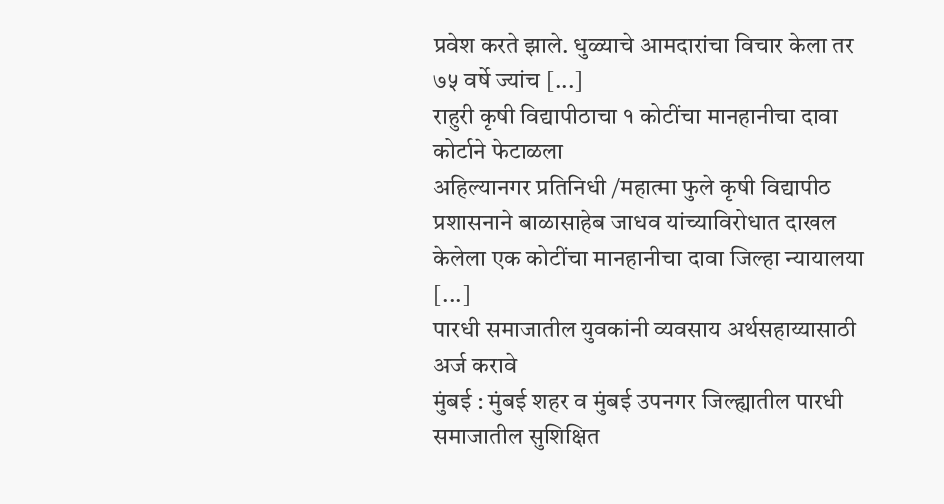प्रवेश करते झाले. धुळ्याचे आमदारांचा विचार केला तर ७५ वर्षे ज्यांच [...]
राहुरी कृषी विद्यापीठाचा १ कोटींचा मानहानीचा दावा कोर्टाने फेटाळला
अहिल्यानगर प्रतिनिधी /महात्मा फुले कृषी विद्यापीठ प्रशासनाने बाळासाहेब जाधव यांच्याविरोधात दाखल केलेला एक कोटींचा मानहानीचा दावा जिल्हा न्यायालया [...]
पारधी समाजातील युवकांनी व्यवसाय अर्थसहाय्यासाठी अर्ज करावे
मुंबई : मुंबई शहर व मुंबई उपनगर जिल्ह्यातील पारधी समाजातील सुशिक्षित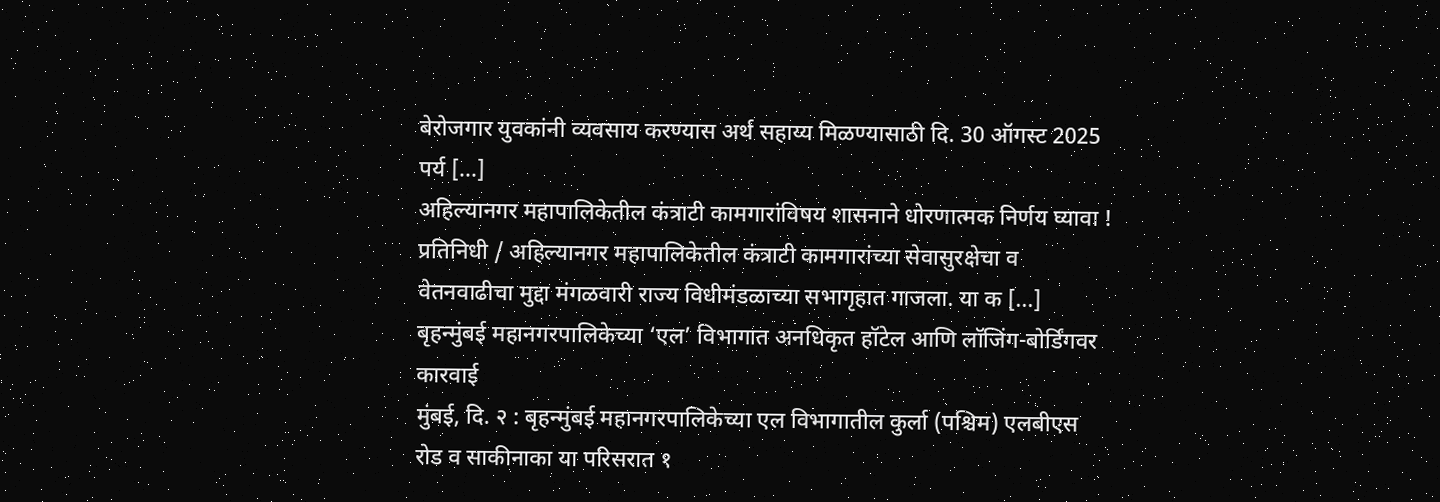बेरोजगार युवकांनी व्यवसाय करण्यास अर्थ सहाय्य मिळण्यासाठी दि. 30 ऑगस्ट 2025 पर्य [...]
अहिल्यानगर महापालिकेतील कंत्राटी कामगारांविषय शासनाने धोरणात्मक निर्णय घ्यावा !
प्रतिनिधी / अहिल्यानगर महापालिकेतील कंत्राटी कामगारांच्या सेवासुरक्षेचा व वेतनवाढीचा मुद्दा मंगळवारी राज्य विधीमंडळाच्या सभागृहात गाजला. या क [...]
बृहन्मुंबई महानगरपालिकेच्या ‘एल’ विभागात अनधिकृत हॉटेल आणि लॉजिंग-बोर्डिंगवर कारवाई
मुंबई, दि. २ : बृहन्मुंबई महानगरपालिकेच्या एल विभागातील कुर्ला (पश्चिम) एलबीएस रोड व साकीनाका या परिसरात १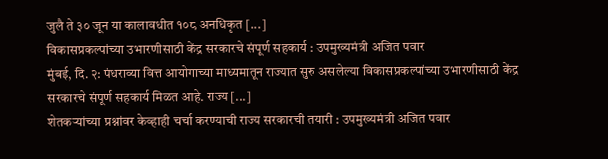जुलै ते ३० जून या कालावधीत १०८ अनधिकृत [...]
विकासप्रकल्पांच्या उभारणीसाठी केंद्र सरकारचे संपूर्ण सहकार्य : उपमुख्यमंत्री अजित पवार
मुंबई, दि. २: पंधराव्या वित्त आयोगाच्या माध्यमातून राज्यात सुरु असलेल्या विकासप्रकल्पांच्या उभारणीसाठी केंद्र सरकारचे संपूर्ण सहकार्य मिळत आहे. राज्य [...]
शेतकऱ्यांच्या प्रश्नांवर केव्हाही चर्चा करण्याची राज्य सरकारची तयारी : उपमुख्यमंत्री अजित पवार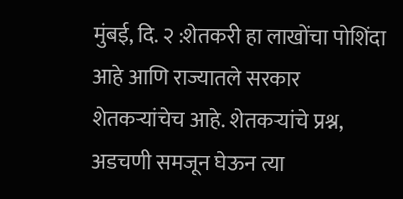मुंबई, दि. २ :शेतकरी हा लाखोंचा पोशिंदा आहे आणि राज्यातले सरकार शेतकऱ्यांचेच आहे. शेतकऱ्यांचे प्रश्न, अडचणी समजून घेऊन त्या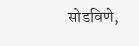सोडविणे,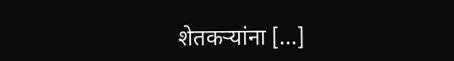शेतकऱ्यांना [...]